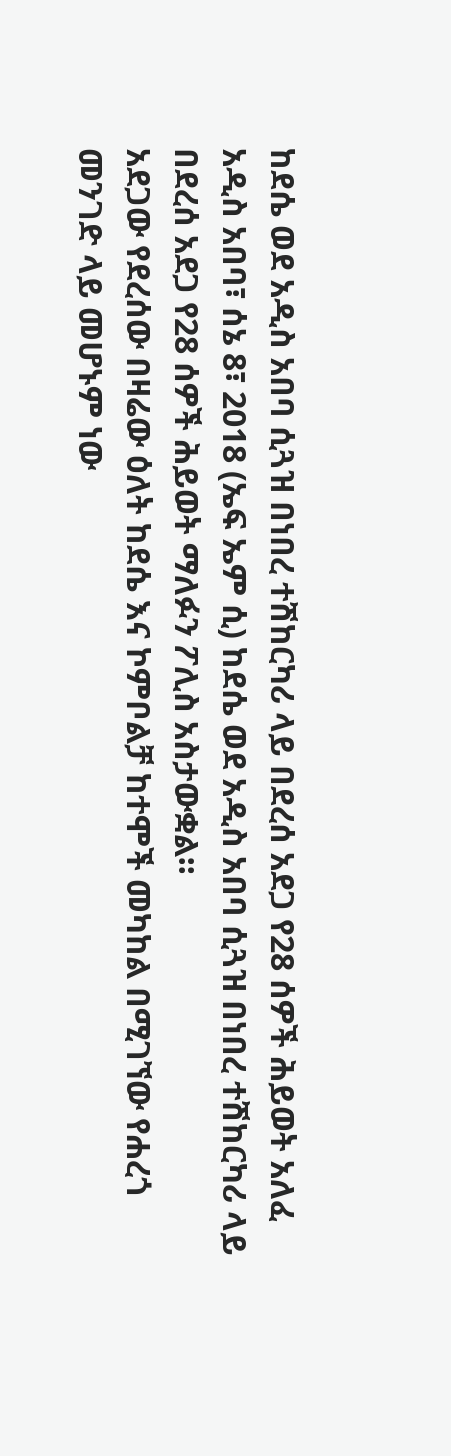ከደሴ ወደ አዲስ አበባ ሲጓዝ በነበረ ተሽከርካሪ ላይ በደረሰ አደጋ የ28 ሰዎች ሕይወት አለፈ
አዲስ አበባ፣ ሰኔ 8፣ 2018 (ኤፍ ኤም ሲ) ከደሴ ወደ አዲስ አበባ ሲጓዝ በነበረ ተሽከርካሪ ላይ በደረሰ አደጋ የ28 ሰዎች ሕይወት ማለፉን ፖሊስ አስታውቋል።
አደጋው የደረሰው በዛሬው ዕለት ከደሴ እና ኮምቦልቻ ከተሞች መካከል በሚገኘው የሐረጎ መንገድ ላይ መሆኑም ነው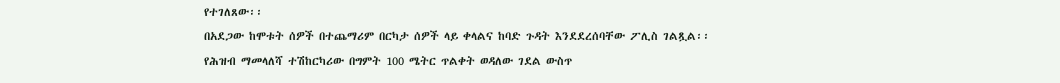የተገለጸው፡፡
በአደጋው ከሞቱት ሰዎች በተጨማሪም በርካታ ሰዎች ላይ ቀላልና ከባድ ጉዳት እንደደረሰባቸው ፖሊስ ገልጿል፡፡
የሕዝብ ማመላለሻ ተሽከርካሪው በግምት 100 ሜትር ጥልቀት ወዳለው ገደል ውስጥ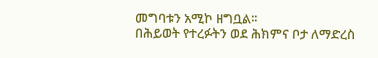መግባቱን አሚኮ ዘግቧል፡፡
በሕይወት የተረፉትን ወደ ሕክምና ቦታ ለማድረስ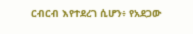ርብርብ እየተደረገ ሲሆን፥ የአደጋው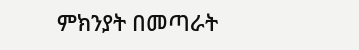ምክንያት በመጣራት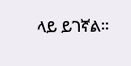ላይ ይገኛል፡፡